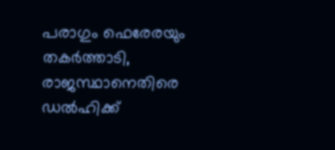പരാഗും ഫെരേരയും തകര്‍ത്താടി, രാജസ്ഥാനെതിരെ ഡല്‍ഹിക്ക്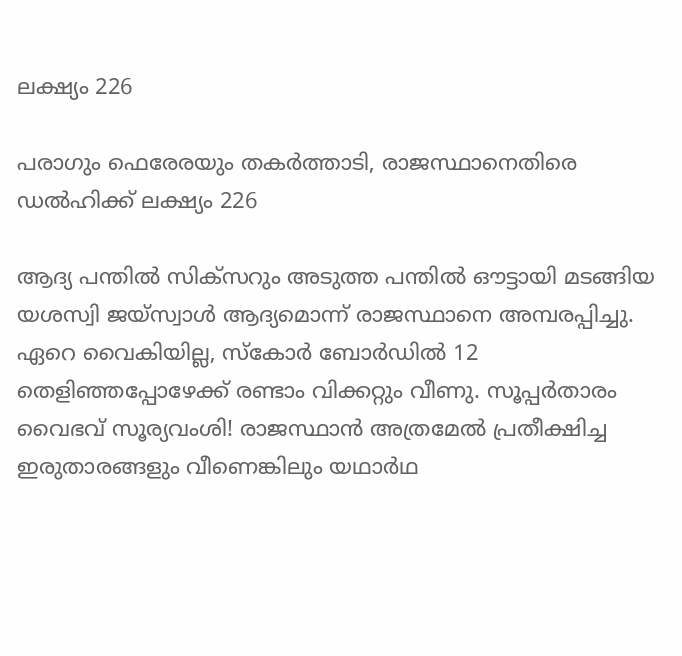ലക്ഷ്യം 226

പരാഗും ഫെരേരയും തകര്‍ത്താടി, രാജസ്ഥാനെതിരെ ഡല്‍ഹിക്ക് ലക്ഷ്യം 226

ആദ്യ പന്തില്‍ സിക്സറും അടുത്ത പന്തില്‍ ഔട്ടായി മടങ്ങിയ യശസ്വി ജയ്സ്വാള്‍ ആദ്യമൊന്ന് രാജസ്ഥാനെ അമ്പരപ്പിച്ചു. ഏറെ വൈകിയില്ല, സ്‌കോര്‍ ബോര്‍ഡില്‍ 12 തെളിഞ്ഞപ്പോഴേക്ക് രണ്ടാം വിക്കറ്റും വീണു. സൂപ്പര്‍താരം വൈഭവ് സൂര്യവംശി! രാജസ്ഥാന്‍ അത്രമേല്‍ പ്രതീക്ഷിച്ച ഇരുതാരങ്ങളും വീണെങ്കിലും യഥാര്‍ഥ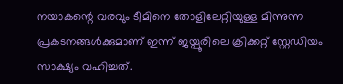നയാകന്റെ വരവും ടീമിനെ തോളിലേറ്റിയുള്ള മിന്നുന്ന പ്രകടനങ്ങള്‍ക്കുമാണ് ഇന്ന് ജയ്പൂരിലെ ക്രിക്കറ്റ് സ്റ്റേഡിയം സാക്ഷ്യം വഹിച്ചത്.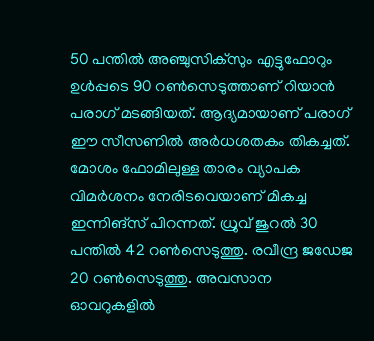50 പന്തില്‍ അഞ്ചുസിക്സും എട്ടുഫോറും ഉള്‍പ്പടെ 90 റണ്‍സെടുത്താണ് റിയാന്‍ പരാഗ് മടങ്ങിയത്. ആദ്യമായാണ് പരാഗ് ഈ സീസണില്‍ അര്‍ധശതകം തികച്ചത്. മോശം ഫോമിലുള്ള താരം വ്യാപക വിമര്‍ശനം നേരിടവെയാണ് മികച്ച ഇന്നിങ്സ് പിറന്നത്. ധ്രുവ് ജുറല്‍ 30 പന്തില്‍ 42 റണ്‍സെടുത്തു. രവീന്ദ്ര ജഡേജ 20 റണ്‍സെടുത്തു. അവസാന ഓവറുകളില്‍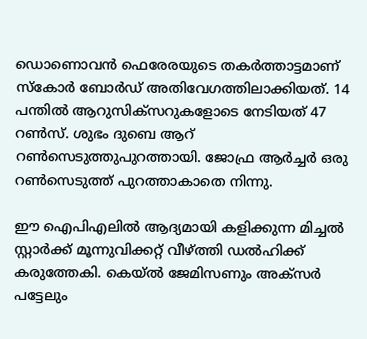ഡൊണൊവന്‍ ഫെരേരയുടെ തകര്‍ത്താട്ടമാണ് സ്‌കോര്‍ ബോര്‍ഡ് അതിവേഗത്തിലാക്കിയത്. 14 പന്തില്‍ ആറുസിക്സറുകളോടെ നേടിയത് 47 റണ്‍സ്. ശുഭം ദുബെ ആറ് റണ്‍സെടുത്തുപുറത്തായി. ജോഫ്ര ആര്‍ച്ചര്‍ ഒരു റണ്‍സെടുത്ത് പുറത്താകാതെ നിന്നു.

ഈ ഐപിഎലില്‍ ആദ്യമായി കളിക്കുന്ന മിച്ചല്‍ സ്റ്റാര്‍ക്ക് മൂന്നുവിക്കറ്റ് വീഴ്ത്തി ഡല്‍ഹിക്ക് കരുത്തേകി. കെയ്ല്‍ ജേമിസണും അക്സര്‍ പട്ടേലും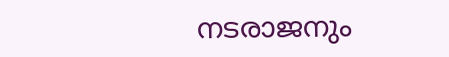നടരാജനും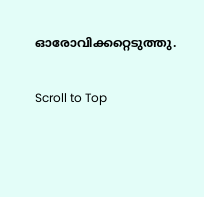ഓരോവിക്കറ്റെടുത്തു.

Scroll to Top